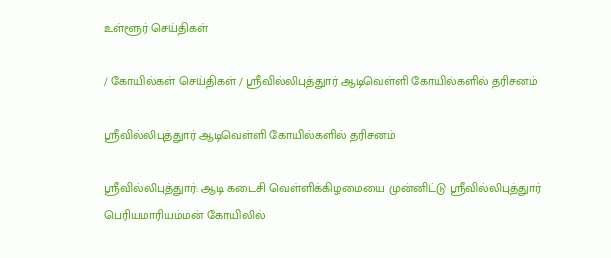உள்ளூர் செய்திகள்

/ கோயில்கள் செய்திகள் / ஸ்ரீவில்லிபுத்துார் ஆடிவெள்ளி கோயில்களில் தரிசனம்

ஸ்ரீவில்லிபுத்துார் ஆடிவெள்ளி கோயில்களில் தரிசனம்

ஸ்ரீவில்லிபுத்துார்: ஆடி கடைசி வெள்ளிக்கிழமையை முன்னிட்டு ஸ்ரீவில்லிபுத்துார் பெரியமாரியம்மன் கோயிலில்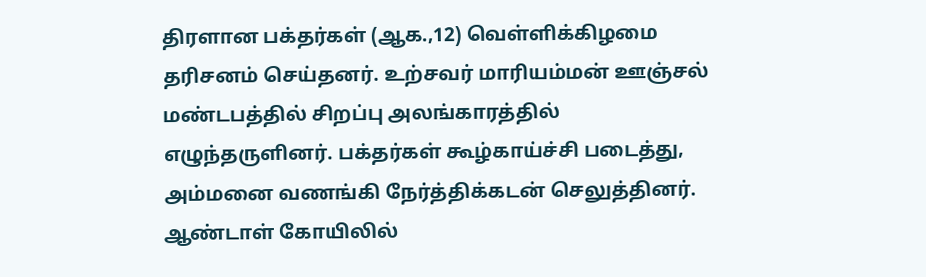திரளான பக்தர்கள் (ஆக.,12) வெள்ளிக்கிழமை தரிசனம் செய்தனர். உற்சவர் மாரியம்மன் ஊஞ்சல் மண்டபத்தில் சிறப்பு அலங்காரத்தில் எழுந்தருளினர். பக்தர்கள் கூழ்காய்ச்சி படைத்து, அம்மனை வணங்கி நேர்த்திக்கடன் செலுத்தினர். ஆண்டாள் கோயிலில்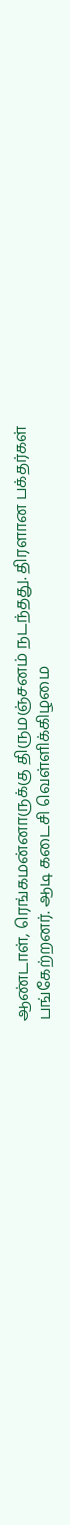ஆண்டாள், ரெங்கமன்னாருக்கு திருமஞ்சனம் நடந்தது. திரளான பக்தர்கள் பங்கேற்றனர். ஆடி கடைசி வெள்ளிக்கிழமை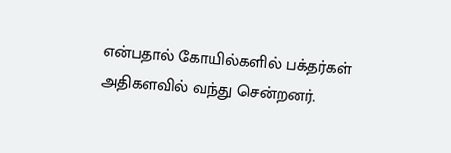என்பதால் கோயில்களில் பக்தர்கள் அதிகளவில் வந்து சென்றனர்.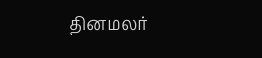தினமலர்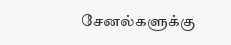சேனல்களுக்கு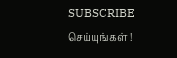SUBSCRIBE செய்யுங்கள் !